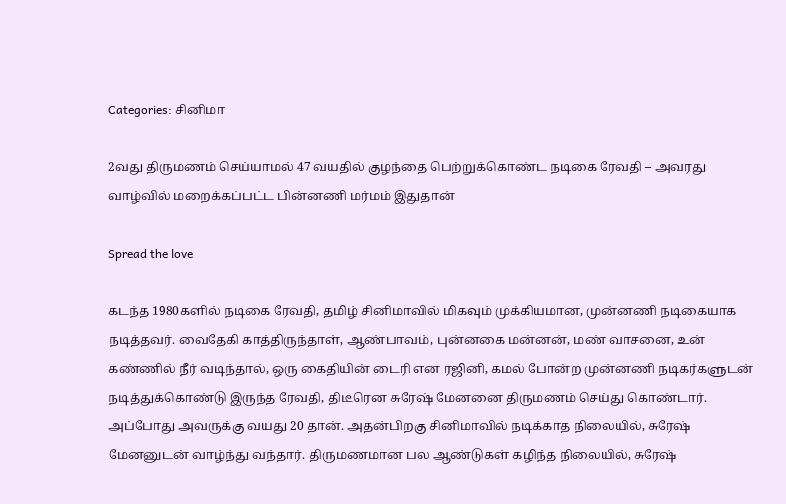Categories: சினிமா

2வது திருமணம் செய்யாமல் 47 வயதில் குழந்தை பெற்றுக்கொண்ட நடிகை ரேவதி – அவரது வாழ்வில் மறைக்கப்பட்ட பின்னணி மர்மம் இதுதான்

Spread the love

கடந்த 1980களில் நடிகை ரேவதி, தமிழ் சினிமாவில் மிகவும் முக்கியமான, முன்னணி நடிகையாக நடித்தவர். வைதேகி காத்திருந்தாள், ஆண்பாவம், புன்னகை மன்னன், மண் வாசனை, உன் கண்ணில் நீர் வடிந்தால், ஒரு கைதியின் டைரி என ரஜினி, கமல் போன்ற முன்னணி நடிகர்களுடன் நடித்துக்கொண்டு இருந்த ரேவதி, திடீரென சுரேஷ் மேனனை திருமணம் செய்து கொண்டார். அப்போது அவருக்கு வயது 20 தான். அதன்பிறகு சினிமாவில் நடிக்காத நிலையில், சுரேஷ் மேனனுடன் வாழ்ந்து வந்தார். திருமணமான பல ஆண்டுகள் கழிந்த நிலையில், சுரேஷ்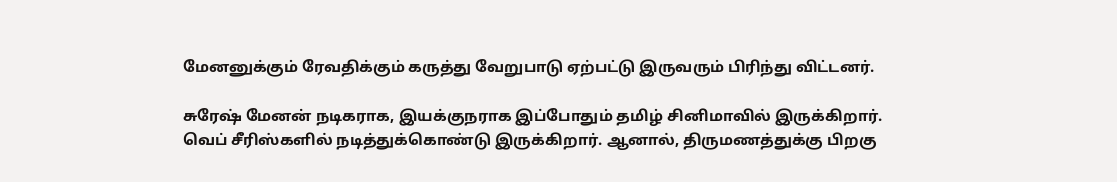மேனனுக்கும் ரேவதிக்கும் கருத்து வேறுபாடு ஏற்பட்டு இருவரும் பிரிந்து விட்டனர்.

சுரேஷ் மேனன் நடிகராக, இயக்குநராக இப்போதும் தமிழ் சினிமாவில் இருக்கிறார். வெப் சீரிஸ்களில் நடித்துக்கொண்டு இருக்கிறார். ஆனால், திருமணத்துக்கு பிறகு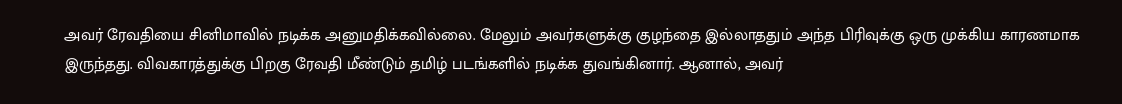அவர் ரேவதியை சினிமாவில் நடிக்க அனுமதிக்கவில்லை. மேலும் அவர்களுக்கு குழந்தை இல்லாததும் அந்த பிரிவுக்கு ஒரு முக்கிய காரணமாக இருந்தது. விவகாரத்துக்கு பிறகு ரேவதி மீண்டும் தமிழ் படங்களில் நடிக்க துவங்கினார். ஆனால், அவர்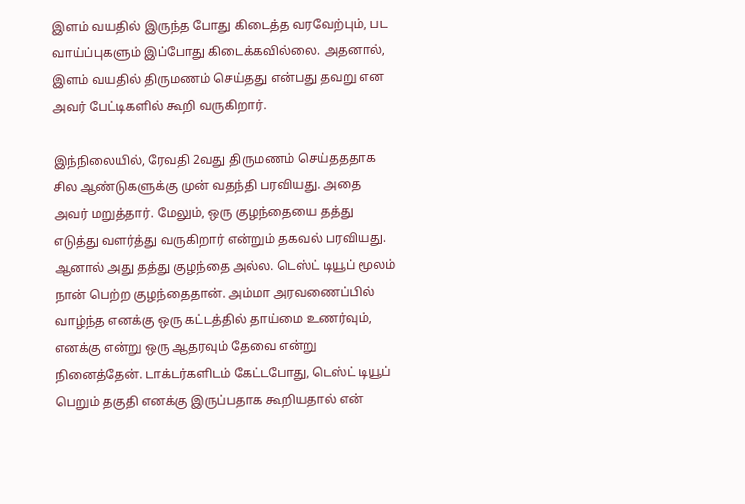இளம் வயதில் இருந்த போது கிடைத்த வரவேற்பும், பட வாய்ப்புகளும் இப்போது கிடைக்கவில்லை. அதனால், இளம் வயதில் திருமணம் செய்தது என்பது தவறு என அவர் பேட்டிகளில் கூறி வருகிறார்.

இந்நிலையில், ரேவதி 2வது திருமணம் செய்தததாக சில ஆண்டுகளுக்கு முன் வதந்தி பரவியது. அதை அவர் மறுத்தார். மேலும், ஒரு குழந்தையை தத்து எடுத்து வளர்த்து வருகிறார் என்றும் தகவல் பரவியது. ஆனால் அது தத்து குழந்தை அல்ல. டெஸ்ட் டியூப் மூலம் நான் பெற்ற குழந்தைதான். அம்மா அரவணைப்பில் வாழ்ந்த எனக்கு ஒரு கட்டத்தில் தாய்மை உணர்வும், எனக்கு என்று ஒரு ஆதரவும் தேவை என்று நினைத்தேன். டாக்டர்களிடம் கேட்டபோது, டெஸ்ட் டியூப் பெறும் தகுதி எனக்கு இருப்பதாக கூறியதால் என்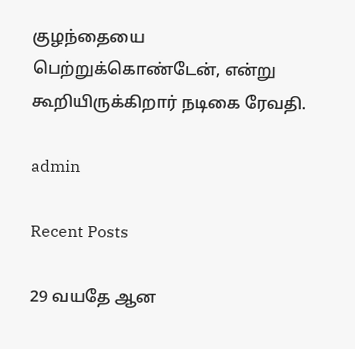குழந்தையை பெற்றுக்கொண்டேன், என்று கூறியிருக்கிறார் நடிகை ரேவதி.

admin

Recent Posts

29 வயதே ஆன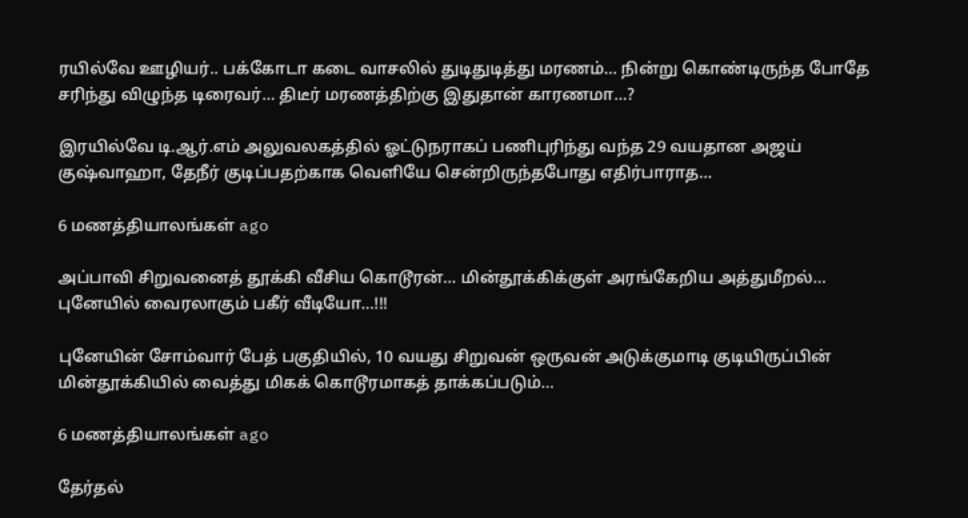ரயில்வே ஊழியர்.. பக்கோடா கடை வாசலில் துடிதுடித்து மரணம்… நின்று கொண்டிருந்த போதே சரிந்து விழுந்த டிரைவர்… திடீர் மரணத்திற்கு இதுதான் காரணமா…?

இரயில்வே டி.ஆர்.எம் அலுவலகத்தில் ஓட்டுநராகப் பணிபுரிந்து வந்த 29 வயதான அஜய் குஷ்வாஹா, தேநீர் குடிப்பதற்காக வெளியே சென்றிருந்தபோது எதிர்பாராத…

6 மணத்தியாலங்கள் ago

அப்பாவி சிறுவனைத் தூக்கி வீசிய கொடூரன்… மின்தூக்கிக்குள் அரங்கேறிய அத்துமீறல்… புனேயில் வைரலாகும் பகீர் வீடியோ…!!!

புனேயின் சோம்வார் பேத் பகுதியில், 10 வயது சிறுவன் ஒருவன் அடுக்குமாடி குடியிருப்பின் மின்தூக்கியில் வைத்து மிகக் கொடூரமாகத் தாக்கப்படும்…

6 மணத்தியாலங்கள் ago

தேர்தல்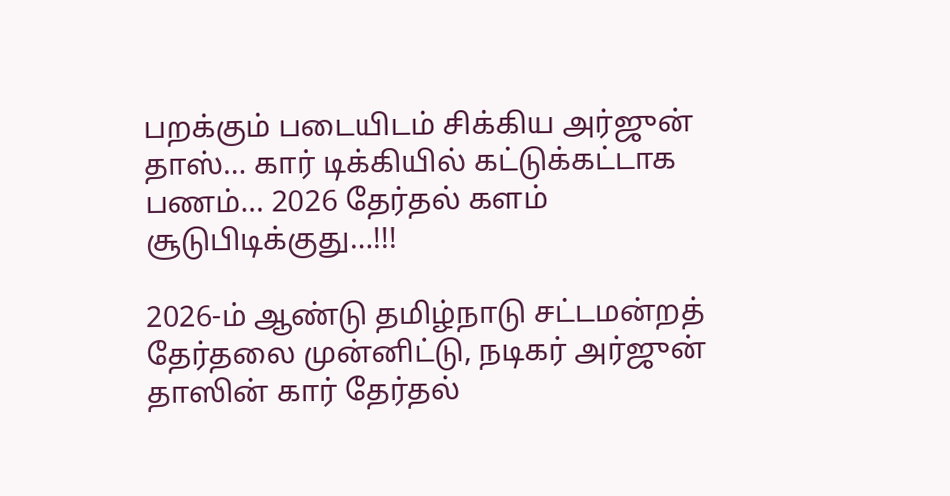பறக்கும் படையிடம் சிக்கிய அர்ஜுன் தாஸ்… கார் டிக்கியில் கட்டுக்கட்டாக பணம்… 2026 தேர்தல் களம் சூடுபிடிக்குது…!!!

2026-ம் ஆண்டு தமிழ்நாடு சட்டமன்றத் தேர்தலை முன்னிட்டு, நடிகர் அர்ஜுன் தாஸின் கார் தேர்தல்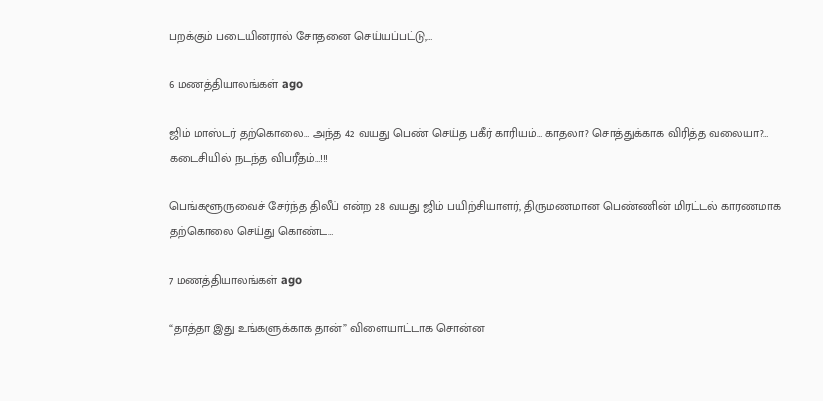பறக்கும் படையினரால் சோதனை செய்யப்பட்டு,…

6 மணத்தியாலங்கள் ago

ஜிம் மாஸ்டர் தற்கொலை… அந்த 42 வயது பெண் செய்த பகீர் காரியம்… காதலா? சொத்துக்காக விரித்த வலையா?… கடைசியில் நடந்த விபரீதம்…!!!

பெங்களூருவைச் சேர்ந்த திலீப் என்ற 28 வயது ஜிம் பயிற்சியாளர், திருமணமான பெண்ணின் மிரட்டல் காரணமாக தற்கொலை செய்து கொண்ட…

7 மணத்தியாலங்கள் ago

“தாத்தா இது உங்களுக்காக தான்” விளையாட்டாக சொன்ன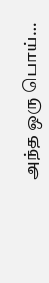அந்த ஒரு பொய்…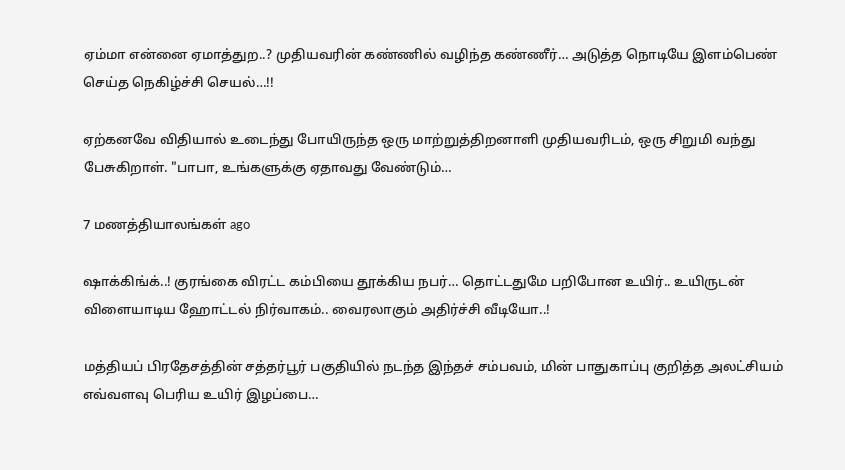ஏம்மா என்னை ஏமாத்துற..? முதியவரின் கண்ணில் வழிந்த கண்ணீர்… அடுத்த நொடியே இளம்பெண் செய்த நெகிழ்ச்சி செயல்…!!

ஏற்கனவே விதியால் உடைந்து போயிருந்த ஒரு மாற்றுத்திறனாளி முதியவரிடம், ஒரு சிறுமி வந்து பேசுகிறாள். "பாபா, உங்களுக்கு ஏதாவது வேண்டும்…

7 மணத்தியாலங்கள் ago

ஷாக்கிங்க்..! குரங்கை விரட்ட கம்பியை தூக்கிய நபர்… தொட்டதுமே பறிபோன உயிர்.. உயிருடன் விளையாடிய ஹோட்டல் நிர்வாகம்.. வைரலாகும் அதிர்ச்சி வீடியோ..!

மத்தியப் பிரதேசத்தின் சத்தர்பூர் பகுதியில் நடந்த இந்தச் சம்பவம், மின் பாதுகாப்பு குறித்த அலட்சியம் எவ்வளவு பெரிய உயிர் இழப்பை…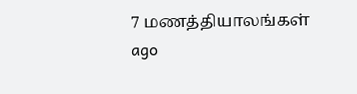7 மணத்தியாலங்கள் ago